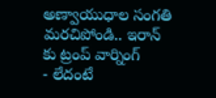అణ్వాయుధాల సంగతి మరచిపోండి.. ఇరాన్ కు ట్రంప్ వార్నింగ్
- లేదంటే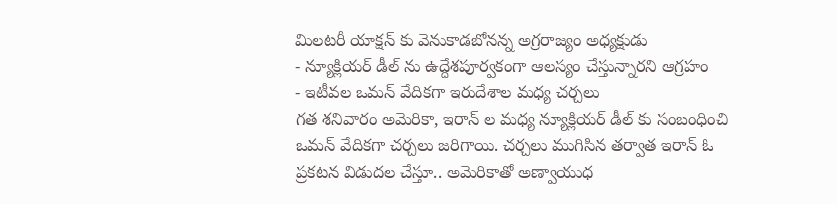మిలటరీ యాక్షన్ కు వెనుకాడబోనన్న అగ్రరాజ్యం అధ్యక్షుడు
- న్యూక్లియర్ డీల్ ను ఉద్దేశపూర్వకంగా ఆలస్యం చేస్తున్నారని ఆగ్రహం
- ఇటీవల ఒమన్ వేదికగా ఇరుదేశాల మధ్య చర్చలు
గత శనివారం అమెరికా, ఇరాన్ ల మధ్య న్యూక్లియర్ డీల్ కు సంబంధించి ఒమన్ వేదికగా చర్చలు జరిగాయి. చర్చలు ముగిసిన తర్వాత ఇరాన్ ఓ ప్రకటన విడుదల చేస్తూ.. అమెరికాతో అణ్వాయుధ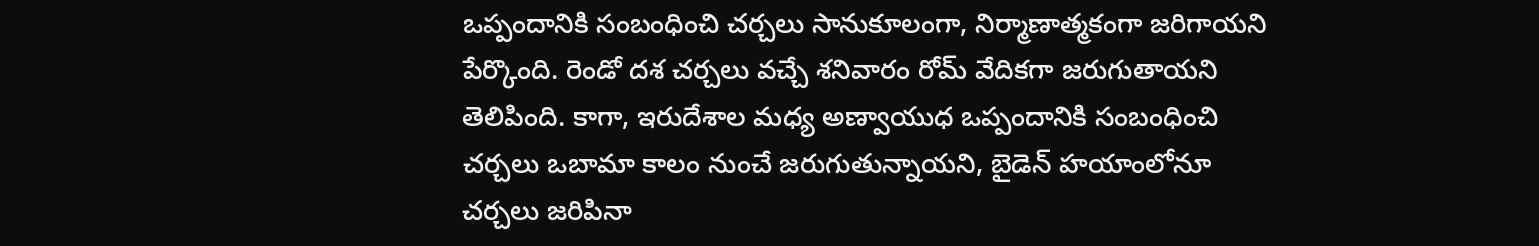ఒప్పందానికి సంబంధించి చర్చలు సానుకూలంగా, నిర్మాణాత్మకంగా జరిగాయని పేర్కొంది. రెండో దశ చర్చలు వచ్చే శనివారం రోమ్ వేదికగా జరుగుతాయని తెలిపింది. కాగా, ఇరుదేశాల మధ్య అణ్వాయుధ ఒప్పందానికి సంబంధించి చర్చలు ఒబామా కాలం నుంచే జరుగుతున్నాయని, బైడెన్ హయాంలోనూ చర్చలు జరిపినా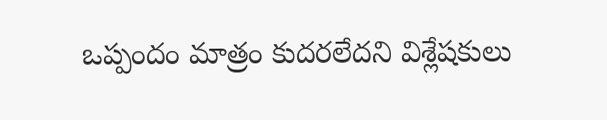ఒప్పందం మాత్రం కుదరలేదని విశ్లేషకులు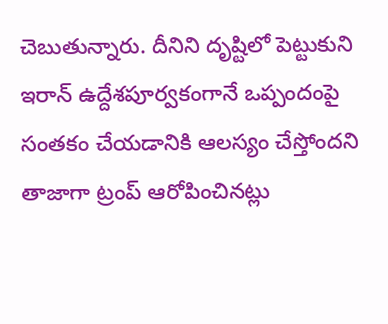చెబుతున్నారు. దీనిని దృష్టిలో పెట్టుకుని ఇరాన్ ఉద్దేశపూర్వకంగానే ఒప్పందంపై సంతకం చేయడానికి ఆలస్యం చేస్తోందని తాజాగా ట్రంప్ ఆరోపించినట్లు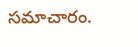సమాచారం.